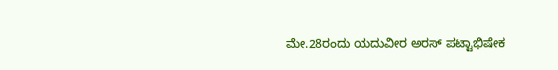ಮೇ.28ರಂದು ಯದುವೀರ ಅರಸ್ ಪಟ್ಟಾಭಿಷೇಕ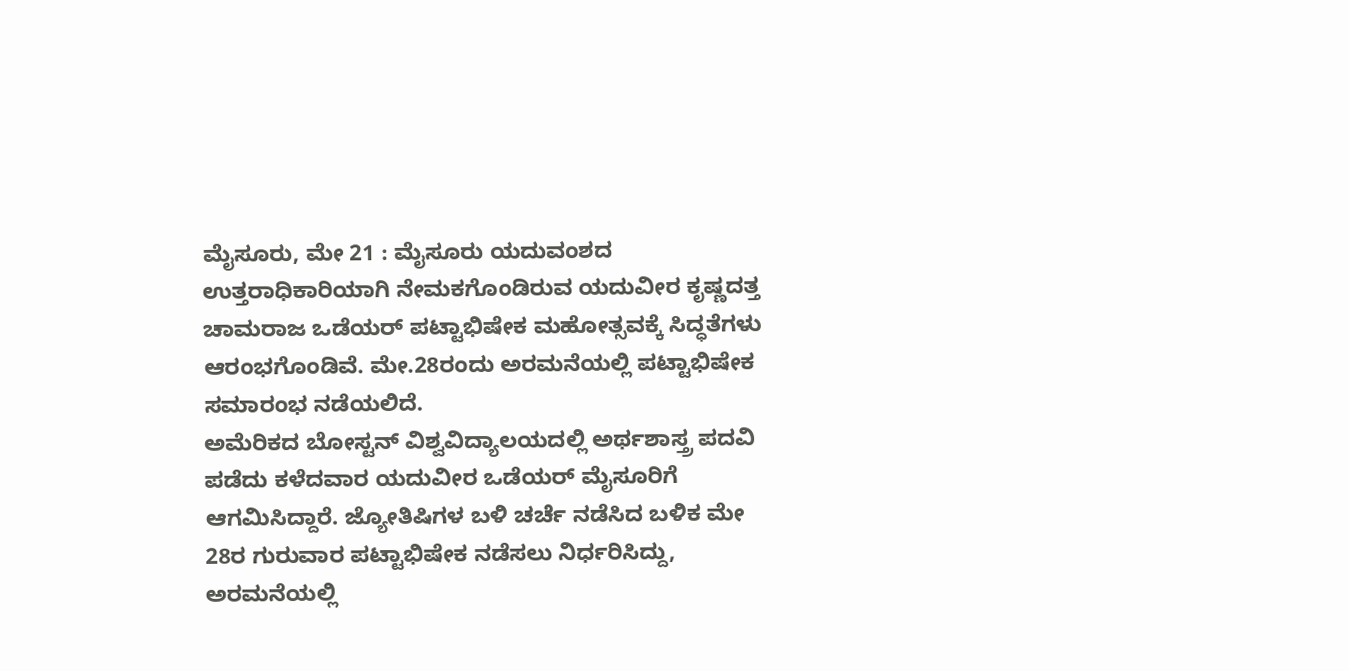ಮೈಸೂರು, ಮೇ 21 : ಮೈಸೂರು ಯದುವಂಶದ ಉತ್ತರಾಧಿಕಾರಿಯಾಗಿ ನೇಮಕಗೊಂಡಿರುವ ಯದುವೀರ ಕೃಷ್ಣದತ್ತ ಚಾಮರಾಜ ಒಡೆಯರ್ ಪಟ್ಟಾಭಿಷೇಕ ಮಹೋತ್ಸವಕ್ಕೆ ಸಿದ್ಧತೆಗಳು ಆರಂಭಗೊಂಡಿವೆ. ಮೇ.28ರಂದು ಅರಮನೆಯಲ್ಲಿ ಪಟ್ಟಾಭಿಷೇಕ ಸಮಾರಂಭ ನಡೆಯಲಿದೆ.
ಅಮೆರಿಕದ ಬೋಸ್ಟನ್ ವಿಶ್ವವಿದ್ಯಾಲಯದಲ್ಲಿ ಅರ್ಥಶಾಸ್ತ್ರ ಪದವಿ ಪಡೆದು ಕಳೆದವಾರ ಯದುವೀರ ಒಡೆಯರ್ ಮೈಸೂರಿಗೆ ಆಗಮಿಸಿದ್ದಾರೆ. ಜ್ಯೋತಿಷಿಗಳ ಬಳಿ ಚರ್ಚೆ ನಡೆಸಿದ ಬಳಿಕ ಮೇ 28ರ ಗುರುವಾರ ಪಟ್ಟಾಭಿಷೇಕ ನಡೆಸಲು ನಿರ್ಧರಿಸಿದ್ದು, ಅರಮನೆಯಲ್ಲಿ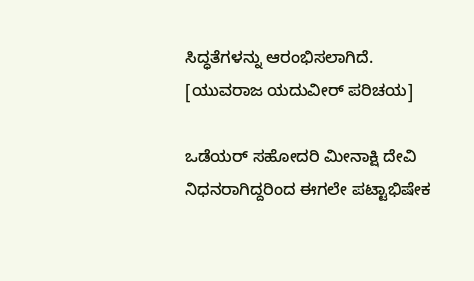ಸಿದ್ಧತೆಗಳನ್ನು ಆರಂಭಿಸಲಾಗಿದೆ. [ಯುವರಾಜ ಯದುವೀರ್ ಪರಿಚಯ]

ಒಡೆಯರ್ ಸಹೋದರಿ ಮೀನಾಕ್ಷಿ ದೇವಿ ನಿಧನರಾಗಿದ್ದರಿಂದ ಈಗಲೇ ಪಟ್ಟಾಭಿಷೇಕ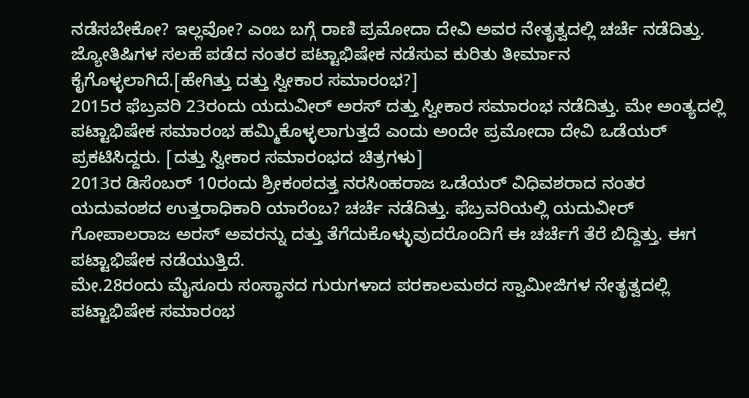ನಡೆಸಬೇಕೋ? ಇಲ್ಲವೋ? ಎಂಬ ಬಗ್ಗೆ ರಾಣಿ ಪ್ರಮೋದಾ ದೇವಿ ಅವರ ನೇತೃತ್ವದಲ್ಲಿ ಚರ್ಚೆ ನಡೆದಿತ್ತು. ಜ್ಯೋತಿಷಿಗಳ ಸಲಹೆ ಪಡೆದ ನಂತರ ಪಟ್ಟಾಭಿಷೇಕ ನಡೆಸುವ ಕುರಿತು ತೀರ್ಮಾನ ಕೈಗೊಳ್ಳಲಾಗಿದೆ.[ಹೇಗಿತ್ತು ದತ್ತು ಸ್ವೀಕಾರ ಸಮಾರಂಭ?]
2015ರ ಫೆಬ್ರವರಿ 23ರಂದು ಯದುವೀರ್ ಅರಸ್ ದತ್ತು ಸ್ವೀಕಾರ ಸಮಾರಂಭ ನಡೆದಿತ್ತು. ಮೇ ಅಂತ್ಯದಲ್ಲಿ ಪಟ್ಟಾಭಿಷೇಕ ಸಮಾರಂಭ ಹಮ್ಮಿಕೊಳ್ಳಲಾಗುತ್ತದೆ ಎಂದು ಅಂದೇ ಪ್ರಮೋದಾ ದೇವಿ ಒಡೆಯರ್ ಪ್ರಕಟಿಸಿದ್ದರು. [ದತ್ತು ಸ್ವೀಕಾರ ಸಮಾರಂಭದ ಚಿತ್ರಗಳು]
2013ರ ಡಿಸೆಂಬರ್ 10ರಂದು ಶ್ರೀಕಂಠದತ್ತ ನರಸಿಂಹರಾಜ ಒಡೆಯರ್ ವಿಧಿವಶರಾದ ನಂತರ ಯದುವಂಶದ ಉತ್ತರಾಧಿಕಾರಿ ಯಾರೆಂಬ? ಚರ್ಚೆ ನಡೆದಿತ್ತು. ಫೆಬ್ರವರಿಯಲ್ಲಿ ಯದುವೀರ್ ಗೋಪಾಲರಾಜ ಅರಸ್ ಅವರನ್ನು ದತ್ತು ತೆಗೆದುಕೊಳ್ಳುವುದರೊಂದಿಗೆ ಈ ಚರ್ಚೆಗೆ ತೆರೆ ಬಿದ್ದಿತ್ತು. ಈಗ ಪಟ್ಟಾಭಿಷೇಕ ನಡೆಯುತ್ತಿದೆ.
ಮೇ.28ರಂದು ಮೈಸೂರು ಸಂಸ್ಥಾನದ ಗುರುಗಳಾದ ಪರಕಾಲಮಠದ ಸ್ವಾಮೀಜಿಗಳ ನೇತೃತ್ವದಲ್ಲಿ ಪಟ್ಟಾಭಿಷೇಕ ಸಮಾರಂಭ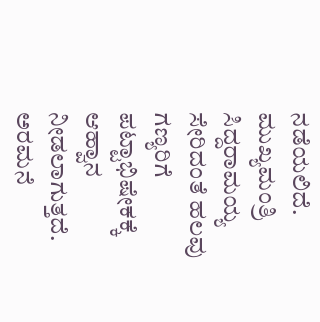ನಡೆಯಲಿದೆ. ಮುಖ್ಯಮಂತ್ರಿ ಸಿದ್ದರಾಮಯ್ಯ ಸೇರಿದಂತೆ ಹಲವು ಗಣ್ಯರಿಗೆ ಪಟ್ಟಾಭಿಷೇಕಕ್ಕೆ ಆಹ್ವಾನ ನೀಡಲಾಗುತ್ತದೆ. ಅರಮನೆ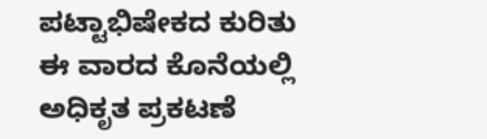ಪಟ್ಟಾಭಿಷೇಕದ ಕುರಿತು ಈ ವಾರದ ಕೊನೆಯಲ್ಲಿ ಅಧಿಕೃತ ಪ್ರಕಟಣೆ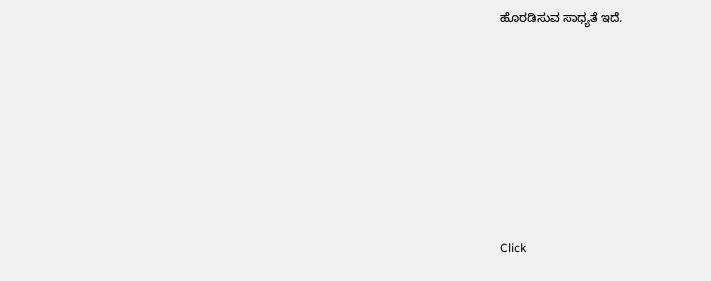ಹೊರಡಿಸುವ ಸಾಧ್ಯತೆ ಇದೆ.











Click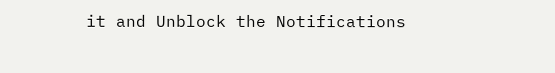it and Unblock the Notifications